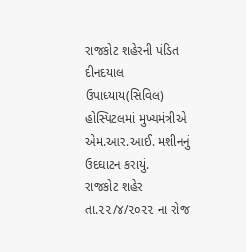રાજકોટ શહેરની પંડિત દીનદયાલ ઉપાધ્યાય(સિવિલ) હોસ્પિટલમાં મુખ્યમંત્રીએ એમ.આર.આઈ. મશીનનું ઉદઘાટન કરાયું.
રાજકોટ શહેર તા.૨૨/૪/૨૦૨૨ ના રોજ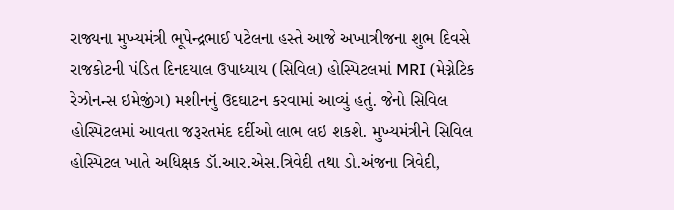રાજ્યના મુખ્યમંત્રી ભૂપેન્દ્રભાઈ પટેલના હસ્તે આજે અખાત્રીજના શુભ દિવસે રાજકોટની પંડિત દિનદયાલ ઉપાધ્યાય (સિવિલ) હોસ્પિટલમાં MRI (મેગ્નેટિક રેઝોનન્સ ઇમેજીંગ) મશીનનું ઉદઘાટન કરવામાં આવ્યું હતું. જેનો સિવિલ હોસ્પિટલમાં આવતા જરૂરતમંદ દર્દીઓ લાભ લઇ શકશે. મુખ્યમંત્રીને સિવિલ હોસ્પિટલ ખાતે અધિક્ષક ડૉ.આર.એસ.ત્રિવેદી તથા ડો.અંજના ત્રિવેદી,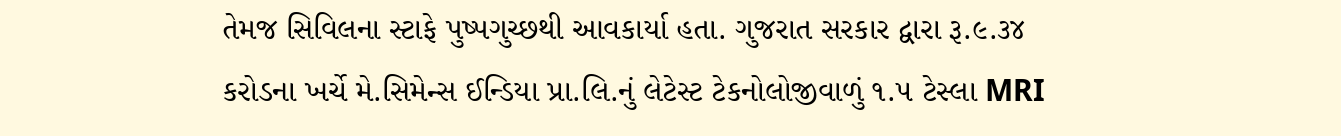તેમજ સિવિલના સ્ટાફે પુષ્પગુચ્છથી આવકાર્યા હતા. ગુજરાત સરકાર દ્વારા રૂ.૯.૩૪ કરોડના ખર્ચે મે.સિમેન્સ ઈન્ડિયા પ્રા.લિ.નું લેટેસ્ટ ટેકનોલોજીવાળું ૧.૫ ટેસ્લા MRI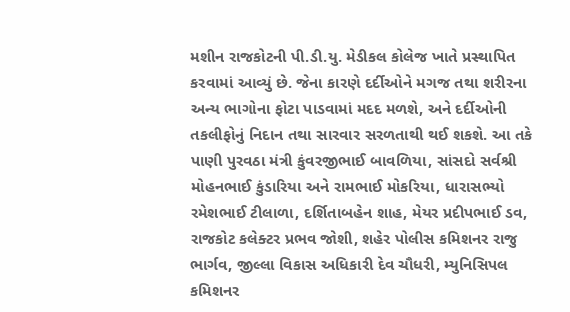મશીન રાજકોટની પી.ડી.યુ. મેડીકલ કોલેજ ખાતે પ્રસ્થાપિત કરવામાં આવ્યું છે. જેના કારણે દર્દીઓને મગજ તથા શરીરના અન્ય ભાગોના ફોટા પાડવામાં મદદ મળશે, અને દર્દીઓની તકલીફોનું નિદાન તથા સારવાર સરળતાથી થઈ શકશે. આ તકે પાણી પુરવઠા મંત્રી કુંવરજીભાઈ બાવળિયા, સાંસદો સર્વશ્રી મોહનભાઈ કુંડારિયા અને રામભાઈ મોકરિયા, ધારાસભ્યો રમેશભાઈ ટીલાળા, દર્શિતાબહેન શાહ, મેયર પ્રદીપભાઈ ડવ, રાજકોટ કલેક્ટર પ્રભવ જોશી, શહેર પોલીસ કમિશનર રાજુ ભાર્ગવ, જીલ્લા વિકાસ અધિકારી દેવ ચૌધરી, મ્યુનિસિપલ કમિશનર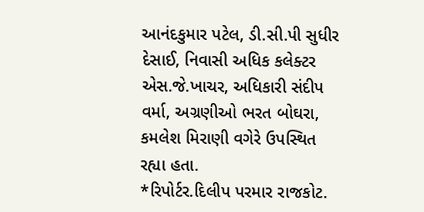આનંદકુમાર પટેલ, ડી.સી.પી સુધીર દેસાઈ, નિવાસી અધિક કલેક્ટર એસ.જે.ખાચર, અધિકારી સંદીપ વર્મા, અગ્રણીઓ ભરત બોઘરા, કમલેશ મિરાણી વગેરે ઉપસ્થિત રહ્યા હતા.
*રિપોર્ટર.દિલીપ પરમાર રાજકોટ.